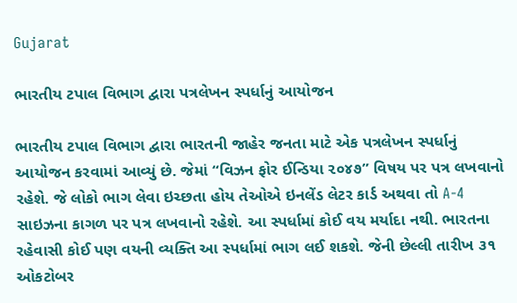Gujarat

ભારતીય ટપાલ વિભાગ દ્વારા પત્રલેખન સ્પર્ધાનું આયોજન

ભારતીય ટપાલ વિભાગ દ્વારા ભારતની જાહેર જનતા માટે એક પત્રલેખન સ્પર્ધાનું આયોજન કરવામાં આવ્યું છે. જેમાં “વિઝન ફોર ઈન્ડિયા ૨૦૪૭” વિષય પર પત્ર લખવાનો રહેશે. જે લોકો ભાગ લેવા ઇચ્છતા હોય તેઓએ ઇનલેંડ લેટર કાર્ડ અથવા તો A-4 સાઇઝના કાગળ પર પત્ર લખવાનો રહેશે. આ સ્પર્ધામાં કોઈ વય મર્યાદા નથી. ભારતના રહેવાસી કોઈ પણ વયની વ્યક્તિ આ સ્પર્ધામાં ભાગ લઈ શકશે. જેની છેલ્લી તારીખ ૩૧ ઓકટોબર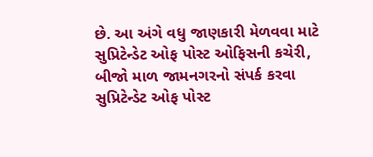છે. આ અંગે વધુ જાણકારી મેળવવા માટે સુપ્રિટેન્ડેટ ઓફ પોસ્ટ ઓફિસની કચેરી, બીજો માળ જામનગરનો સંપર્ક કરવા સુપ્રિટેન્ડેટ ઓફ પોસ્ટ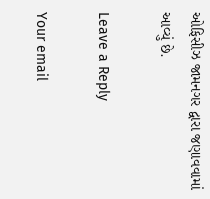ઓફિસીઝ જામનગર દ્વારા જણાવવામાં આવ્યું છે.

Leave a Reply

Your email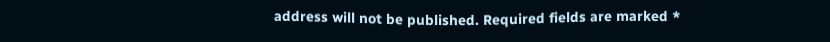address will not be published. Required fields are marked *